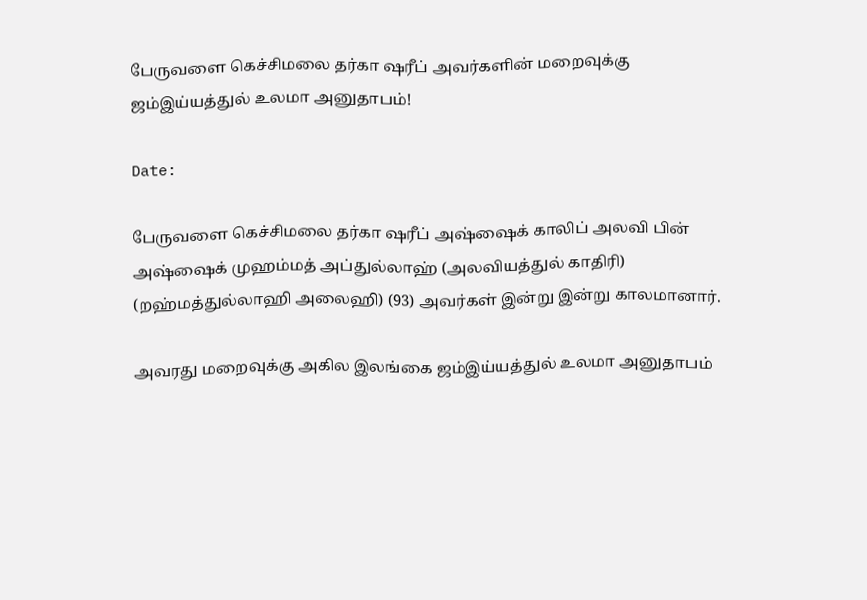பேருவளை கெச்சிமலை தர்கா ஷரீப் அவர்களின் மறைவுக்கு ஜம்இய்யத்துல் உலமா அனுதாபம்!

Date:

பேருவளை கெச்சிமலை தர்கா ஷரீப் அஷ்ஷைக் காலிப் அலவி பின் அஷ்ஷைக் முஹம்மத் அப்துல்லாஹ் (அலவியத்துல் காதிரி) (றஹ்மத்துல்லாஹி அலைஹி) (93) அவர்கள் இன்று இன்று காலமானார்.

அவரது மறைவுக்கு அகில இலங்கை ஜம்இய்யத்துல் உலமா அனுதாபம்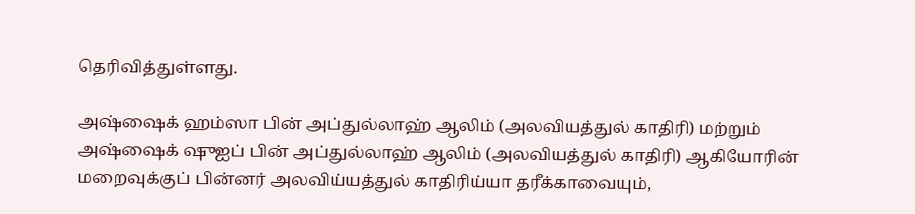தெரிவித்துள்ளது.

அஷ்ஷைக் ஹம்ஸா பின் அப்துல்லாஹ் ஆலிம் (அலவியத்துல் காதிரி) மற்றும் அஷ்ஷைக் ஷுஐப் பின் அப்துல்லாஹ் ஆலிம் (அலவியத்துல் காதிரி) ஆகியோரின் மறைவுக்குப் பின்னர் அலவிய்யத்துல் காதிரிய்யா தரீக்காவையும்,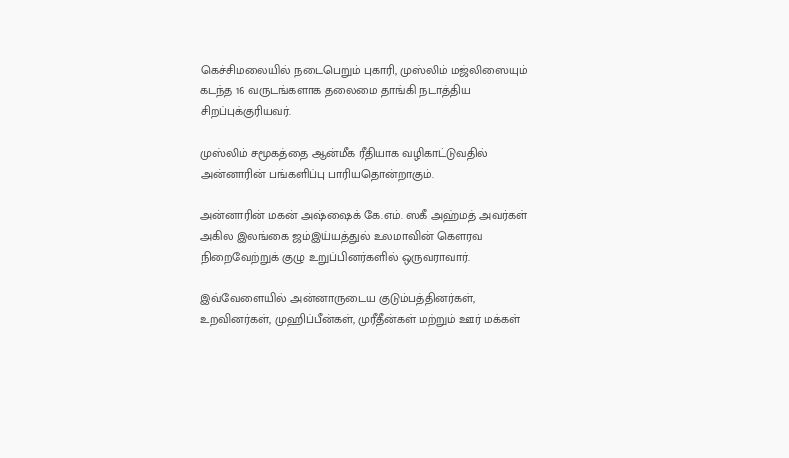கெச்சிமலையில் நடைபெறும் புகாரி, முஸ்லிம் மஜ்லிஸையும் கடந்த 16 வருடங்களாக தலைமை தாங்கி நடாத்திய சிறப்புக்குரியவர்.

முஸ்லிம் சமூகத்தை ஆன்மீக ரீதியாக வழிகாட்டுவதில் அன்னாரின் பங்களிப்பு பாரியதொன்றாகும்.

அன்னாரின் மகன் அஷ்ஷைக் கே.எம். ஸகீ அஹ்மத் அவர்கள் அகில இலங்கை ஜம்இய்யத்துல் உலமாவின் கௌரவ நிறைவேற்றுக் குழு உறுப்பினர்களில் ஒருவராவார்.

இவ்வேளையில் அன்னாருடைய குடும்பத்தினர்கள், உறவினர்கள், முஹிப்பீன்கள், முரீதீன்கள் மற்றும் ஊர் மக்கள்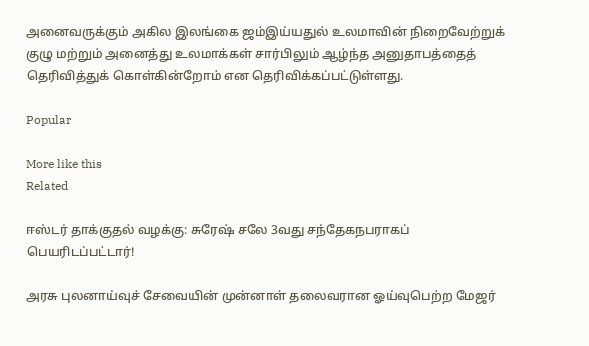அனைவருக்கும் அகில இலங்கை ஜம்இய்யதுல் உலமாவின் நிறைவேற்றுக் குழு மற்றும் அனைத்து உலமாக்கள் சார்பிலும் ஆழ்ந்த அனுதாபத்தைத் தெரிவித்துக் கொள்கின்றோம் என தெரிவிக்கப்பட்டுள்ளது.

Popular

More like this
Related

ஈஸ்டர் தாக்குதல் வழக்கு: சுரேஷ் சலே 3வது சந்தேகநபராகப் பெயரிடப்பட்டார்!

அரசு புலனாய்வுச் சேவையின் முன்னாள் தலைவரான ஓய்வுபெற்ற மேஜர்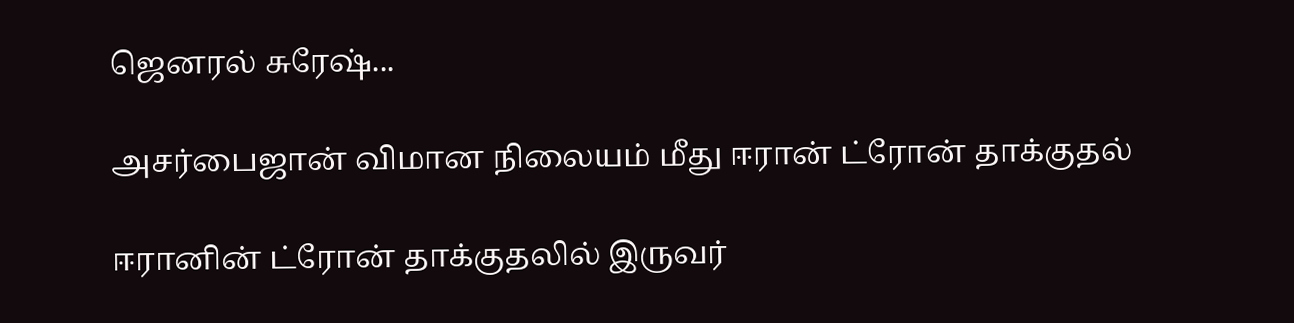ஜெனரல் சுரேஷ்...

அசர்பைஜான் விமான நிலையம் மீது ஈரான் ட்ரோன் தாக்குதல்

ஈரானின் ட்ரோன் தாக்குதலில் இருவர்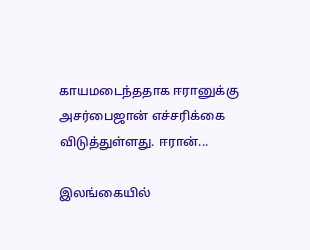காயமடைந்ததாக ஈரானுக்கு அசர்பைஜான் எச்சரிக்கை விடுத்துள்ளது. ஈரான்...

இலங்கையில்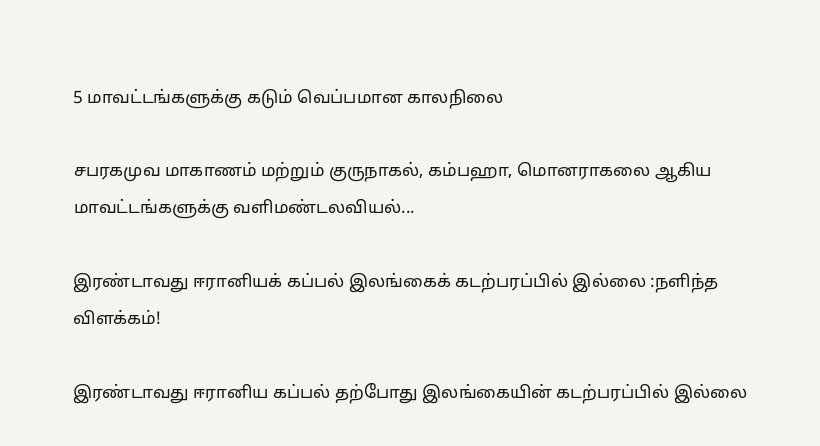5 மாவட்டங்களுக்கு கடும் வெப்பமான காலநிலை

சபரகமுவ மாகாணம் மற்றும் குருநாகல், கம்பஹா, மொனராகலை ஆகிய மாவட்டங்களுக்கு வளிமண்டலவியல்...

இரண்டாவது ஈரானியக் கப்பல் இலங்கைக் கடற்பரப்பில் இல்லை :நளிந்த விளக்கம்!

இரண்டாவது ஈரானிய கப்பல் தற்போது இலங்கையின் கடற்பரப்பில் இல்லை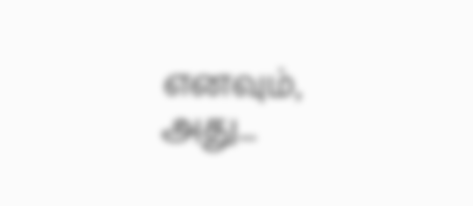எனவும், அது...